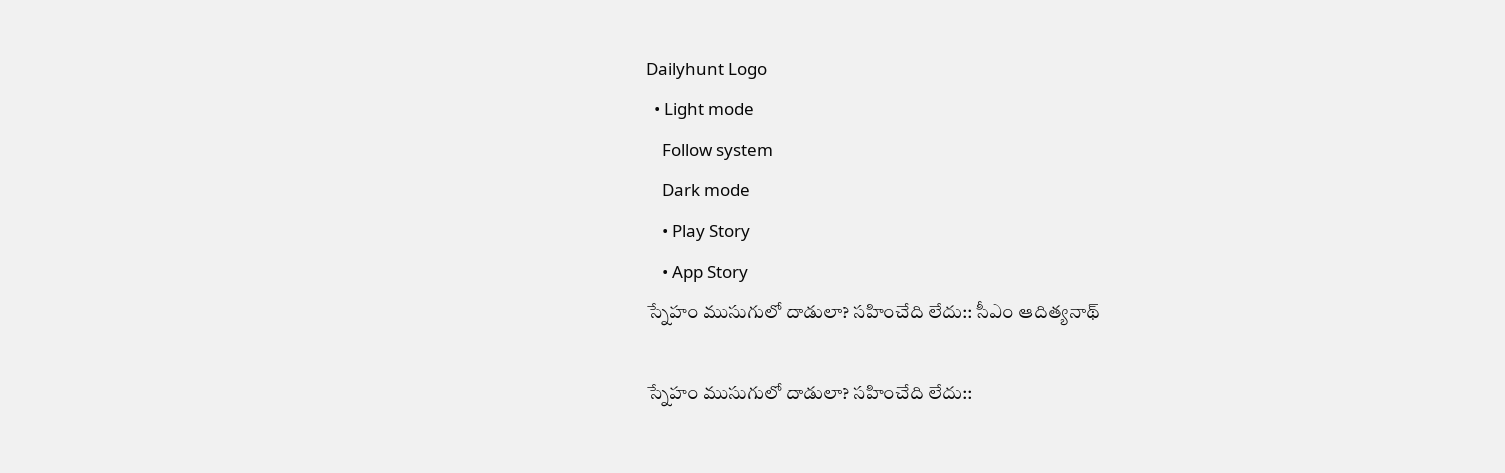Dailyhunt Logo
  • Light mode
    Follow system
    Dark mode
    • Play Story
    • App Story
స్నేహం ముసుగులో దాడులా? సహించేది లేదు:: సీఎం ఆదిత్యనాథ్‌

స్నేహం ముసుగులో దాడులా? సహించేది లేదు::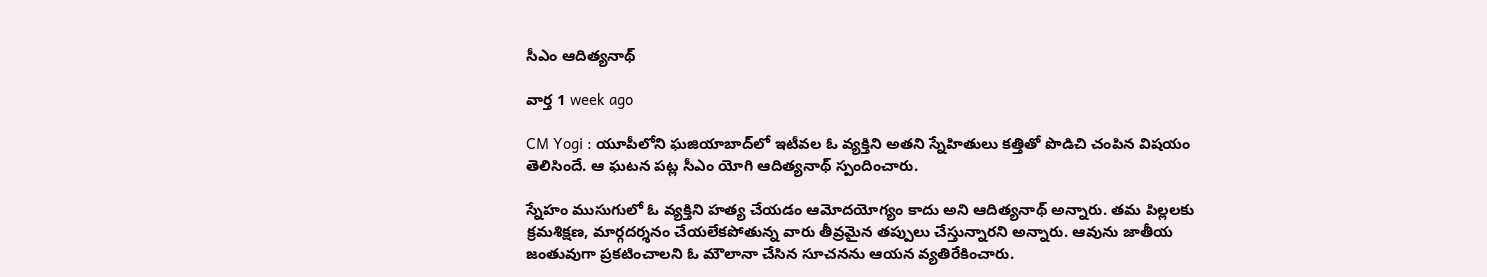సీఎం ఆదిత్యనాథ్‌

వార్త 1 week ago

CM Yogi : యూపీలోని ఘజియాబాద్‌లో ఇటీవల ఓ వ్యక్తిని అతని స్నేహితులు కత్తితో పొడిచి చంపిన విషయం తెలిసిందే. ఆ ఘటన పట్ల సీఎం యోగి ఆదిత్యనాథ్ స్పందించారు.

స్నేహం ముసుగులో ఓ వ్యక్తిని హత్య చేయడం ఆమోదయోగ్యం కాదు అని ఆదిత్యనాథ్ అన్నారు. తమ పిల్లలకు క్రమశిక్షణ, మార్గదర్శనం చేయలేకపోతున్న వారు తీవ్రమైన తప్పులు చేస్తున్నారని అన్నారు. ఆవును జాతీయ జంతువుగా ప్రకటించాలని ఓ మౌలానా చేసిన సూచనను ఆయన వ్యతిరేకించారు.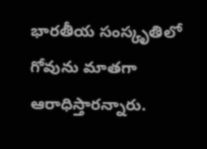భారతీయ సంస్కృతిలో గోవును మాతగా ఆరాధిస్తారన్నారు.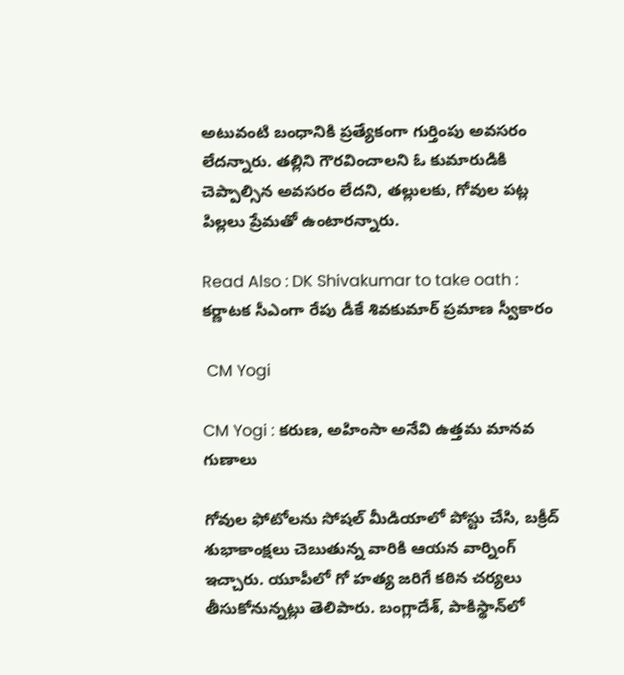అటువంటి బంధానికి ప్రత్యేకంగా గుర్తింపు అవసరం లేదన్నారు. తల్లిని గౌరవించాలని ఓ కుమారుడికి చెప్పాల్సిన అవసరం లేదని, తల్లులకు, గోవుల పట్ల పిల్లలు ప్రేమతో ఉంటారన్నారు.

Read Also : DK Shivakumar to take oath : కర్ణాటక సీఎంగా రేపు డీకే శివకుమార్ ప్రమాణ స్వీకారం

 CM Yogi

CM Yogi : కరుణ, అహింసా అనేవి ఉత్తమ మానవ గుణాలు

గోవుల ఫోటోలను సోషల్ మీడియాలో పోస్టు చేసి, బక్రీద్ శుభాకాంక్షలు చెబుతున్న వారికి ఆయన వార్నింగ్ ఇచ్చారు. యూపీలో గో హత్య జరిగే కఠిన చర్యలు తీసుకోనున్నట్లు తెలిపారు. బంగ్లాదేశ్‌, పాకిస్థాన్‌లో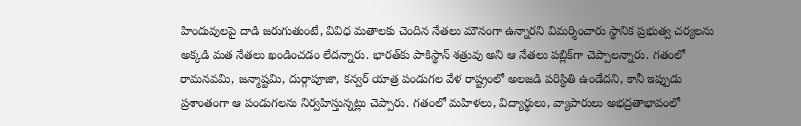హిందువులపై దాడి జరుగుతుంటే, వివిధ మతాలకు చెందిన నేతలు మౌనంగా ఉన్నారని విమర్శించారు స్థానిక ప్రభుత్వ చర్యలను అక్కడి మత నేతలు ఖండించడం లేదన్నారు. భారత్‌కు పాకిస్థాన్ శత్రువు అని ఆ నేతలు పబ్లిక్‌గా చెప్పాలన్నారు. గతంలో రామనవమి, జన్మాష్టమి, దుర్గాపూజా, కన్వర్ యాత్ర పండుగల వేళ రాష్ట్రంలో అలజడి పరిస్థితి ఉండేదని, కానీ ఇప్పుడు ప్రశాంతంగా ఆ పండుగలను నిర్వహిస్తున్నట్లు చెప్పారు. గతంలో మహిళలు, విద్యార్థులు, వ్యాపారులు అభద్రతాభావంలో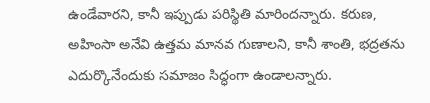ఉండేవారని, కానీ ఇప్పుడు పరిస్థితి మారిందన్నారు. కరుణ, అహింసా అనేవి ఉత్తమ మానవ గుణాలని, కానీ శాంతి, భద్రతను ఎదుర్కొనేందుకు సమాజం సిద్ధంగా ఉండాలన్నారు.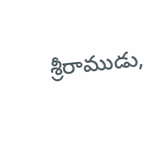శ్రీరాముడు,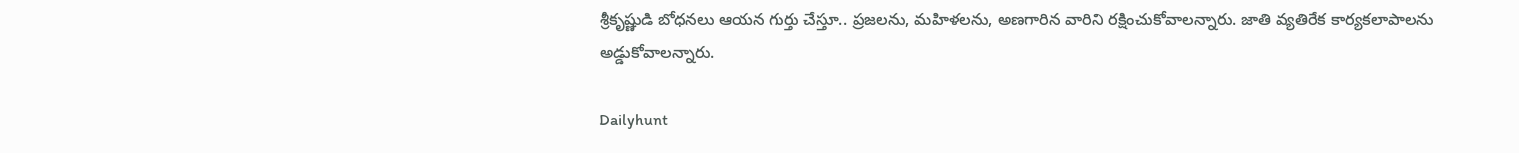శ్రీకృష్ణుడి బోధనలు ఆయన గుర్తు చేస్తూ.. ప్రజలను, మహిళలను, అణగారిన వారిని రక్షించుకోవాలన్నారు. జాతి వ్యతిరేక కార్యకలాపాలను అడ్డుకోవాలన్నారు.

Dailyhunt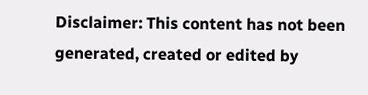Disclaimer: This content has not been generated, created or edited by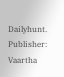Dailyhunt. Publisher: Vaartha